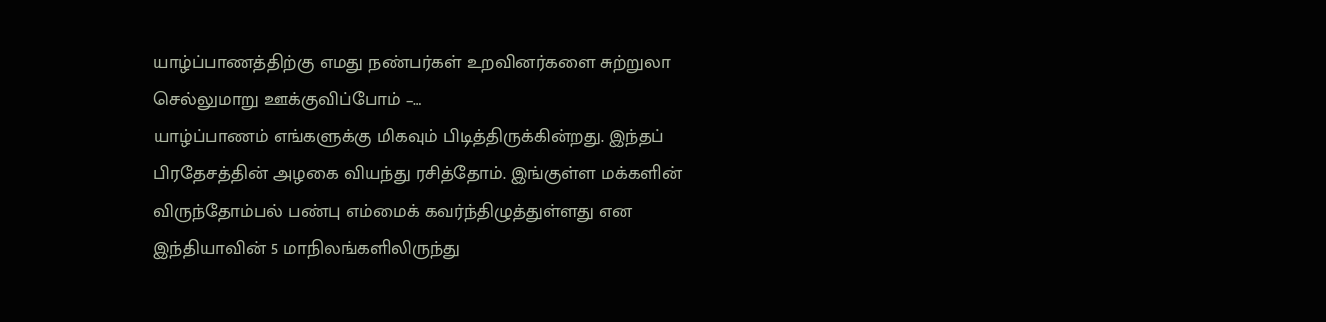யாழ்ப்பாணத்திற்கு எமது நண்பர்கள் உறவினர்களை சுற்றுலா செல்லுமாறு ஊக்குவிப்போம் –…
யாழ்ப்பாணம் எங்களுக்கு மிகவும் பிடித்திருக்கின்றது. இந்தப் பிரதேசத்தின் அழகை வியந்து ரசித்தோம். இங்குள்ள மக்களின் விருந்தோம்பல் பண்பு எம்மைக் கவர்ந்திழுத்துள்ளது என இந்தியாவின் 5 மாநிலங்களிலிருந்து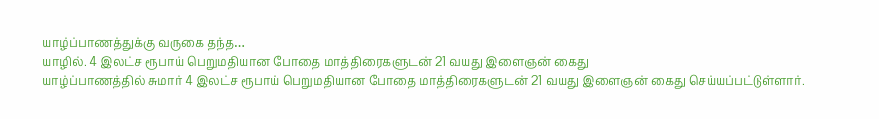யாழ்ப்பாணத்துக்கு வருகை தந்த…
யாழில். 4 இலட்ச ரூபாய் பெறுமதியான போதை மாத்திரைகளுடன் 21 வயது இளைஞன் கைது
யாழ்ப்பாணத்தில் சுமார் 4 இலட்ச ரூபாய் பெறுமதியான போதை மாத்திரைகளுடன் 21 வயது இளைஞன் கைது செய்யப்பட்டுள்ளார்.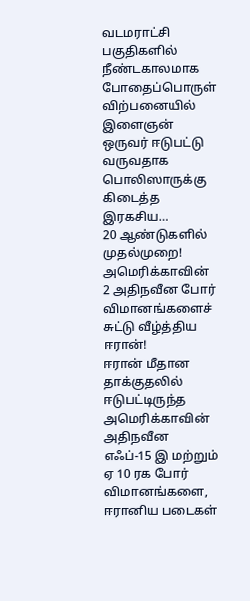வடமராட்சி பகுதிகளில் நீண்டகாலமாக போதைப்பொருள் விற்பனையில் இளைஞன் ஒருவர் ஈடுபட்டு வருவதாக பொலிஸாருக்கு கிடைத்த இரகசிய…
20 ஆண்டுகளில் முதல்முறை! அமெரிக்காவின் 2 அதிநவீன போர் விமானங்களைச் சுட்டு வீழ்த்திய ஈரான்!
ஈரான் மீதான தாக்குதலில் ஈடுபட்டிருந்த அமெரிக்காவின் அதிநவீன எஃப்-15 இ மற்றும் ஏ 10 ரக போர் விமானங்களை, ஈரானிய படைகள்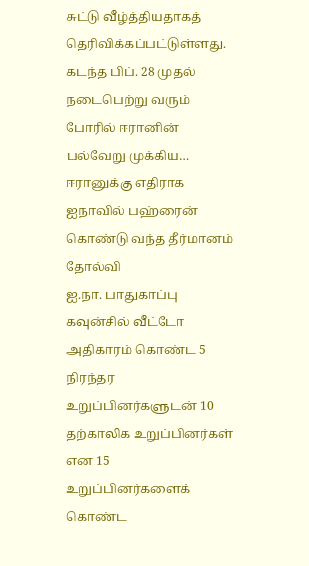சுட்டு வீழ்த்தியதாகத் தெரிவிக்கப்பட்டுள்ளது.
கடந்த பிப். 28 முதல் நடைபெற்று வரும் போரில் ஈரானின் பல்வேறு முக்கிய…
ஈரானுக்கு எதிராக ஐநாவில் பஹ்ரைன் கொண்டு வந்த தீர்மானம் தோல்வி
ஐ.நா. பாதுகாப்பு கவுன்சில் வீட்டோ அதிகாரம் கொண்ட 5 நிரந்தர உறுப்பினர்களுடன் 10 தற்காலிக உறுப்பினர்கள் என 15 உறுப்பினர்களைக் கொண்ட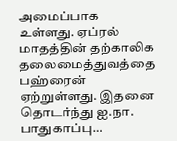அமைப்பாக உள்ளது. ஏப்ரல் மாதத்தின் தற்காலிக தலைமைத்துவத்தை பஹ்ரைன் ஏற்றுள்ளது. இதனை தொடர்ந்து ஐ.நா. பாதுகாப்பு…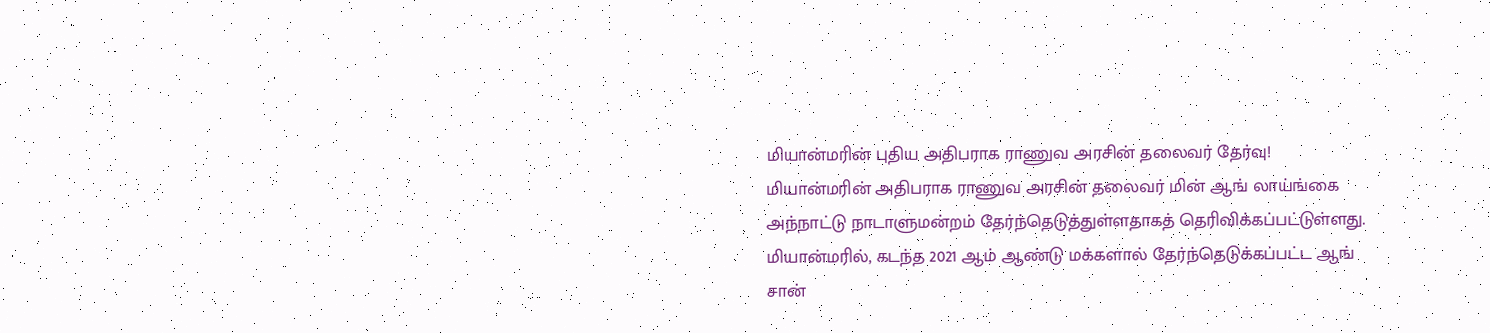மியான்மரின் புதிய அதிபராக ராணுவ அரசின் தலைவர் தேர்வு!
மியான்மரின் அதிபராக ராணுவ அரசின் தலைவர் மின் ஆங் லாய்ங்கை அந்நாட்டு நாடாளுமன்றம் தேர்ந்தெடுத்துள்ளதாகத் தெரிவிக்கப்பட்டுள்ளது.
மியான்மரில், கடந்த 2021 ஆம் ஆண்டு மக்களால் தேர்ந்தெடுக்கப்பட்ட ஆங் சான்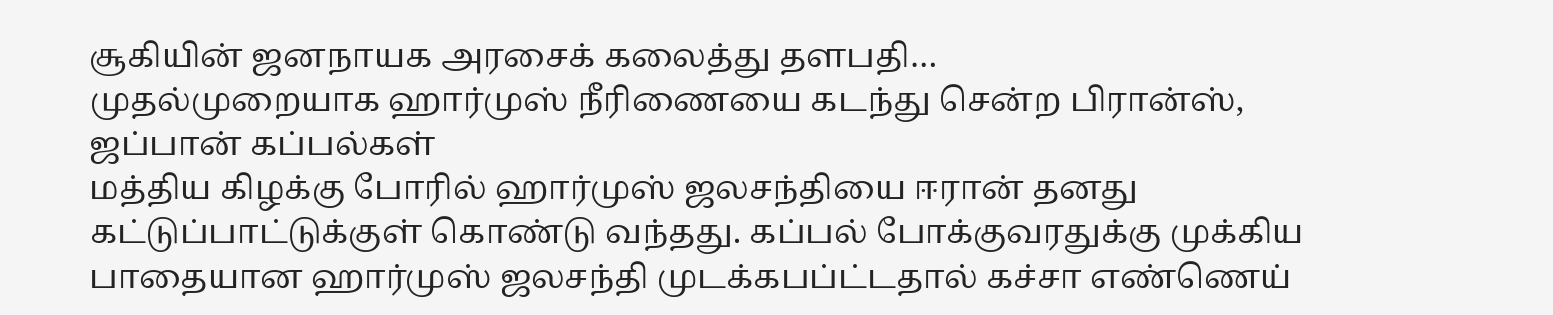சூகியின் ஜனநாயக அரசைக் கலைத்து தளபதி…
முதல்முறையாக ஹார்முஸ் நீரிணையை கடந்து சென்ற பிரான்ஸ், ஜப்பான் கப்பல்கள்
மத்திய கிழக்கு போரில் ஹார்முஸ் ஜலசந்தியை ஈரான் தனது கட்டுப்பாட்டுக்குள் கொண்டு வந்தது. கப்பல் போக்குவரதுக்கு முக்கிய பாதையான ஹார்முஸ் ஜலசந்தி முடக்கபப்ட்டதால் கச்சா எண்ணெய்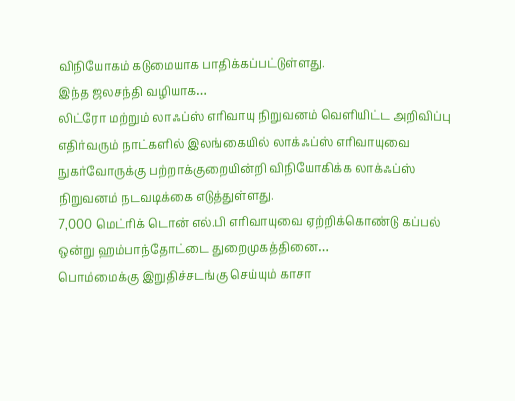விநியோகம் கடுமையாக பாதிக்கப்பட்டுள்ளது.
இந்த ஜலசந்தி வழியாக…
லிட்ரோ மற்றும் லாஃப்ஸ் எரிவாயு நிறுவனம் வெளியிட்ட அறிவிப்பு
எதிர்வரும் நாட்களில் இலங்கையில் லாக்ஃப்ஸ் எரிவாயுவை நுகர்வோருக்கு பற்றாக்குறையின்றி விநியோகிக்க லாக்ஃப்ஸ் நிறுவனம் நடவடிக்கை எடுத்துள்ளது.
7,000 மெட்ரிக் டொன் எல்.பி எரிவாயுவை ஏற்றிக்கொண்டு கப்பல் ஒன்று ஹம்பாந்தோட்டை துறைமுகத்தினை…
பொம்மைக்கு இறுதிச்சடங்கு செய்யும் காசா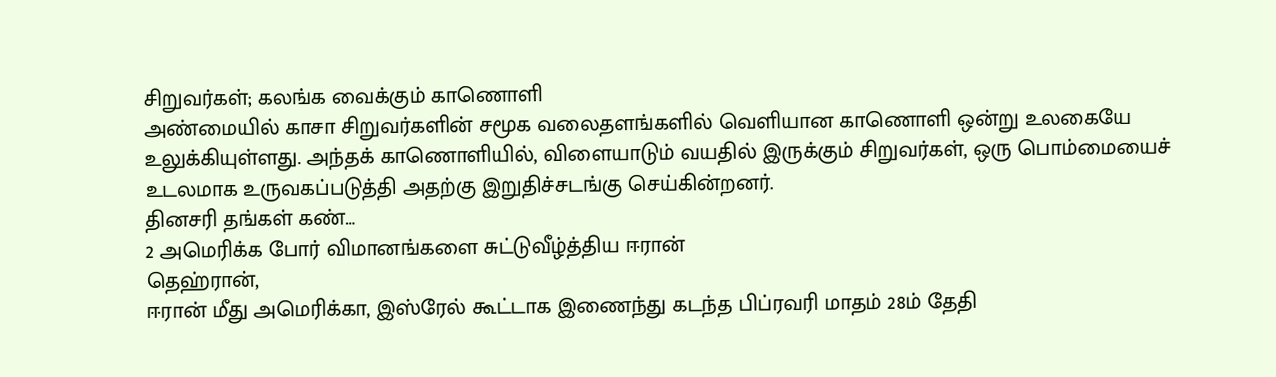சிறுவர்கள்; கலங்க வைக்கும் காணொளி
அண்மையில் காசா சிறுவர்களின் சமூக வலைதளங்களில் வெளியான காணொளி ஒன்று உலகையே உலுக்கியுள்ளது. அந்தக் காணொளியில், விளையாடும் வயதில் இருக்கும் சிறுவர்கள், ஒரு பொம்மையைச் உடலமாக உருவகப்படுத்தி அதற்கு இறுதிச்சடங்கு செய்கின்றனர்.
தினசரி தங்கள் கண்…
2 அமெரிக்க போர் விமானங்களை சுட்டுவீழ்த்திய ஈரான்
தெஹ்ரான்,
ஈரான் மீது அமெரிக்கா, இஸ்ரேல் கூட்டாக இணைந்து கடந்த பிப்ரவரி மாதம் 28ம் தேதி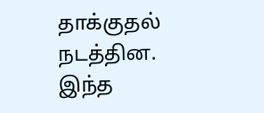தாக்குதல் நடத்தின. இந்த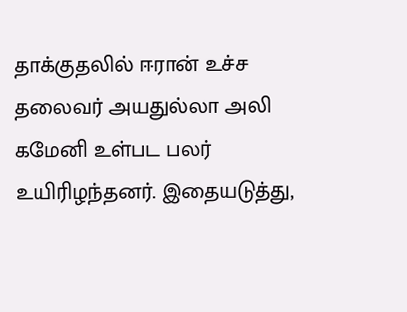தாக்குதலில் ஈரான் உச்ச தலைவர் அயதுல்லா அலி கமேனி உள்பட பலர் உயிரிழந்தனர். இதையடுத்து,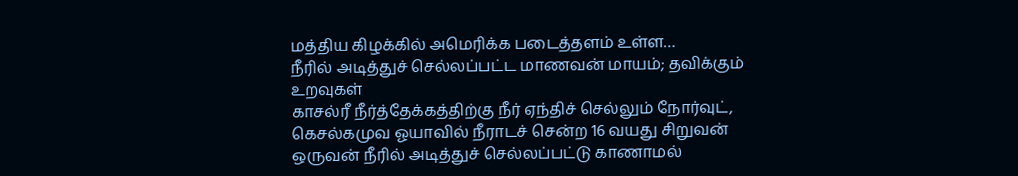மத்திய கிழக்கில் அமெரிக்க படைத்தளம் உள்ள…
நீரில் அடித்துச் செல்லப்பட்ட மாணவன் மாயம்; தவிக்கும் உறவுகள்
காசல்ரீ நீர்த்தேக்கத்திற்கு நீர் ஏந்திச் செல்லும் நோர்வுட், கெசல்கமுவ ஓயாவில் நீராடச் சென்ற 16 வயது சிறுவன் ஒருவன் நீரில் அடித்துச் செல்லப்பட்டு காணாமல்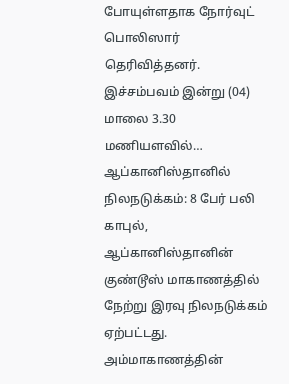போயுள்ளதாக நோர்வுட் பொலிஸார் தெரிவித்தனர்.
இச்சம்பவம் இன்று (04) மாலை 3.30 மணியளவில்…
ஆப்கானிஸ்தானில் நிலநடுக்கம்: 8 பேர் பலி
காபுல்,
ஆப்கானிஸ்தானின் குண்டூஸ் மாகாணத்தில் நேற்று இரவு நிலநடுக்கம் ஏற்பட்டது. அம்மாகாணத்தின்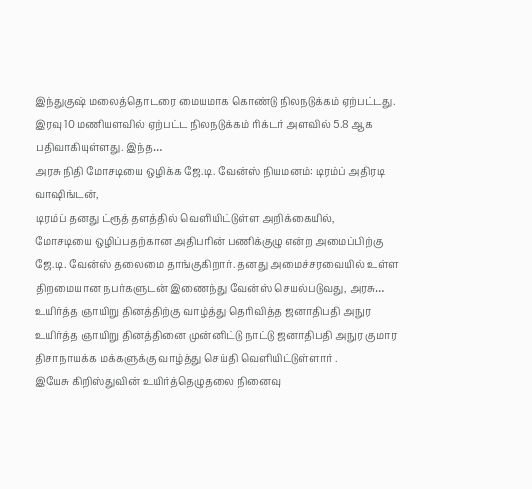இந்துகுஷ் மலைத்தொடரை மையமாக கொண்டு நிலநடுக்கம் ஏற்பட்டது.
இரவு 10 மணியளவில் ஏற்பட்ட நிலநடுக்கம் ரிக்டர் அளவில் 5.8 ஆக பதிவாகியுள்ளது. இந்த…
அரசு நிதி மோசடியை ஒழிக்க ஜே.டி. வேன்ஸ் நியமனம்: டிரம்ப் அதிரடி
வாஷிங்டன்,
டிரம்ப் தனது ட்ரூத் தளத்தில் வெளியிட்டுள்ள அறிக்கையில்,
மோசடியை ஒழிப்பதற்கான அதிபரின் பணிக்குழு என்ற அமைப்பிற்கு ஜே.டி. வேன்ஸ் தலைமை தாங்குகிறார். தனது அமைச்சரவையில் உள்ள திறமையான நபர்களுடன் இணைந்து வேன்ஸ் செயல்படுவது, அரசு…
உயிர்த்த ஞாயிறு தினத்திற்கு வாழ்த்து தெரிவித்த ஜனாதிபதி அநுர
உயிர்த்த ஞாயிறு தினத்தினை முன்னிட்டு நாட்டு ஜனாதிபதி அநுர குமார திசாநாயக்க மக்களுக்கு வாழ்த்து செய்தி வெளியிட்டுள்ளார் .
இயேசு கிறிஸ்துவின் உயிர்த்தெழுதலை நினைவு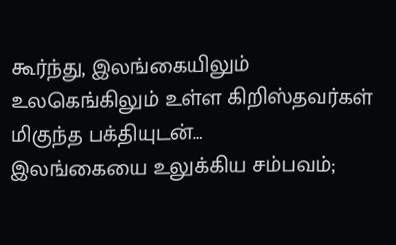கூர்ந்து, இலங்கையிலும் உலகெங்கிலும் உள்ள கிறிஸ்தவர்கள் மிகுந்த பக்தியுடன்…
இலங்கையை உலுக்கிய சம்பவம்;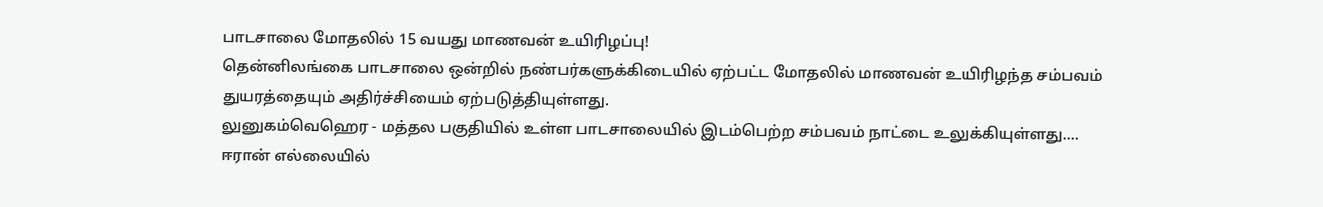பாடசாலை மோதலில் 15 வயது மாணவன் உயிரிழப்பு!
தென்னிலங்கை பாடசாலை ஒன்றில் நண்பர்களுக்கிடையில் ஏற்பட்ட மோதலில் மாணவன் உயிரிழந்த சம்பவம் துயரத்தையும் அதிர்ச்சியைம் ஏற்படுத்தியுள்ளது.
லுனுகம்வெஹெர - மத்தல பகுதியில் உள்ள பாடசாலையில் இடம்பெற்ற சம்பவம் நாட்டை உலுக்கியுள்ளது.…
ஈரான் எல்லையில்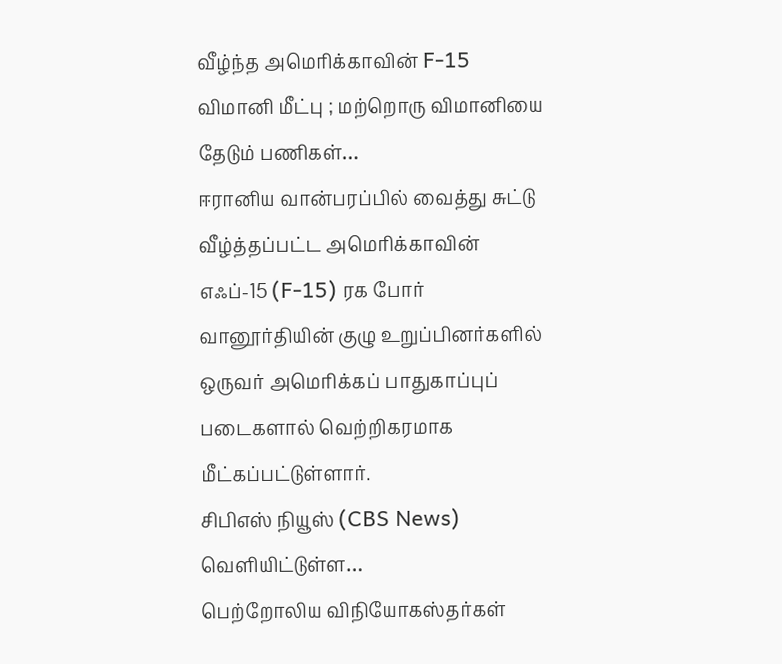வீழ்ந்த அமெரிக்காவின் F-15 விமானி மீட்பு ; மற்றொரு விமானியை தேடும் பணிகள்…
ஈரானிய வான்பரப்பில் வைத்து சுட்டு வீழ்த்தப்பட்ட அமெரிக்காவின் எஃப்-15 (F-15) ரக போர் வானூர்தியின் குழு உறுப்பினர்களில் ஒருவர் அமெரிக்கப் பாதுகாப்புப் படைகளால் வெற்றிகரமாக மீட்கப்பட்டுள்ளார்.
சிபிஎஸ் நியூஸ் (CBS News) வெளியிட்டுள்ள…
பெற்றோலிய விநியோகஸ்தர்கள்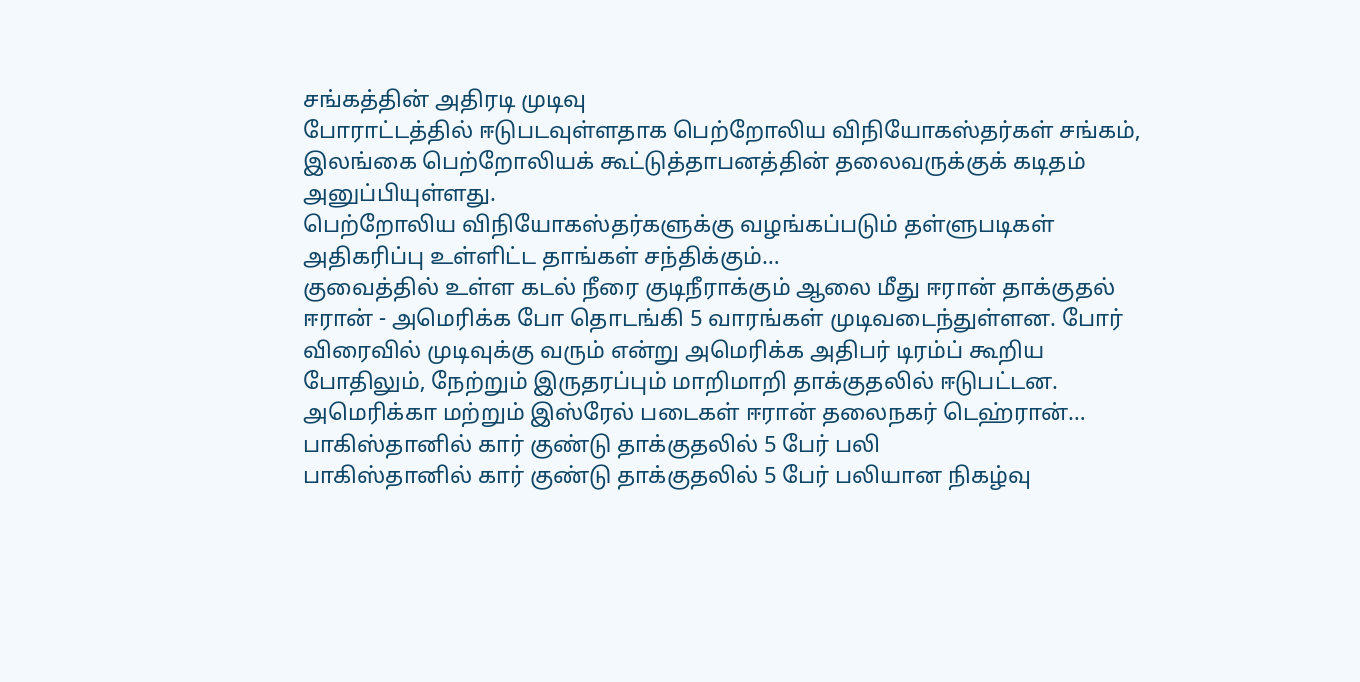சங்கத்தின் அதிரடி முடிவு
போராட்டத்தில் ஈடுபடவுள்ளதாக பெற்றோலிய விநியோகஸ்தர்கள் சங்கம், இலங்கை பெற்றோலியக் கூட்டுத்தாபனத்தின் தலைவருக்குக் கடிதம் அனுப்பியுள்ளது.
பெற்றோலிய விநியோகஸ்தர்களுக்கு வழங்கப்படும் தள்ளுபடிகள் அதிகரிப்பு உள்ளிட்ட தாங்கள் சந்திக்கும்…
குவைத்தில் உள்ள கடல் நீரை குடிநீராக்கும் ஆலை மீது ஈரான் தாக்குதல்
ஈரான் - அமெரிக்க போ தொடங்கி 5 வாரங்கள் முடிவடைந்துள்ளன. போர் விரைவில் முடிவுக்கு வரும் என்று அமெரிக்க அதிபர் டிரம்ப் கூறிய போதிலும், நேற்றும் இருதரப்பும் மாறிமாறி தாக்குதலில் ஈடுபட்டன. அமெரிக்கா மற்றும் இஸ்ரேல் படைகள் ஈரான் தலைநகர் டெஹ்ரான்…
பாகிஸ்தானில் கார் குண்டு தாக்குதலில் 5 பேர் பலி
பாகிஸ்தானில் கார் குண்டு தாக்குதலில் 5 பேர் பலியான நிகழ்வு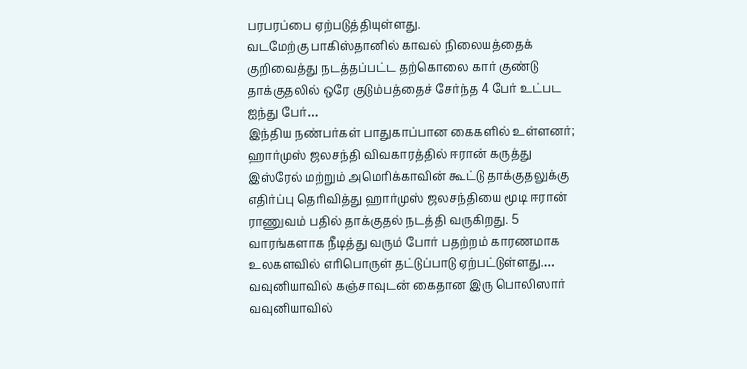பரபரப்பை ஏற்படுத்தியுள்ளது.
வடமேற்கு பாகிஸ்தானில் காவல் நிலையத்தைக் குறிவைத்து நடத்தப்பட்ட தற்கொலை கார் குண்டு தாக்குதலில் ஒரே குடும்பத்தைச் சேர்ந்த 4 பேர் உட்பட ஐந்து பேர்…
இந்திய நண்பர்கள் பாதுகாப்பான கைகளில் உள்ளனர்; ஹார்முஸ் ஜலசந்தி விவகாரத்தில் ஈரான் கருத்து
இஸ்ரேல் மற்றும் அமெரிக்காவின் கூட்டு தாக்குதலுக்கு எதிர்ப்பு தெரிவித்து ஹார்முஸ் ஜலசந்தியை மூடி ஈரான் ராணுவம் பதில் தாக்குதல் நடத்தி வருகிறது. 5 வாரங்களாக நீடித்து வரும் போர் பதற்றம் காரணமாக உலகளவில் எரிபொருள் தட்டுப்பாடு ஏற்பட்டுள்ளது.…
வவுனியாவில் கஞ்சாவுடன் கைதான இரு பொலிஸார்
வவுனியாவில்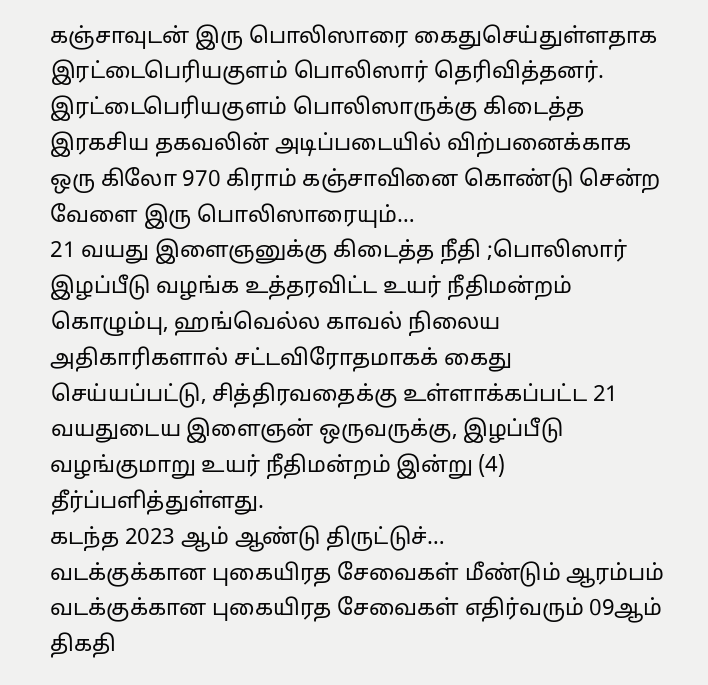கஞ்சாவுடன் இரு பொலிஸாரை கைதுசெய்துள்ளதாக இரட்டைபெரியகுளம் பொலிஸார் தெரிவித்தனர்.
இரட்டைபெரியகுளம் பொலிஸாருக்கு கிடைத்த இரகசிய தகவலின் அடிப்படையில் விற்பனைக்காக ஒரு கிலோ 970 கிராம் கஞ்சாவினை கொண்டு சென்ற வேளை இரு பொலிஸாரையும்…
21 வயது இளைஞனுக்கு கிடைத்த நீதி ;பொலிஸார் இழப்பீடு வழங்க உத்தரவிட்ட உயர் நீதிமன்றம்
கொழும்பு, ஹங்வெல்ல காவல் நிலைய அதிகாரிகளால் சட்டவிரோதமாகக் கைது செய்யப்பட்டு, சித்திரவதைக்கு உள்ளாக்கப்பட்ட 21 வயதுடைய இளைஞன் ஒருவருக்கு, இழப்பீடு வழங்குமாறு உயர் நீதிமன்றம் இன்று (4) தீர்ப்பளித்துள்ளது.
கடந்த 2023 ஆம் ஆண்டு திருட்டுச்…
வடக்குக்கான புகையிரத சேவைகள் மீண்டும் ஆரம்பம்
வடக்குக்கான புகையிரத சேவைகள் எதிர்வரும் 09ஆம் திகதி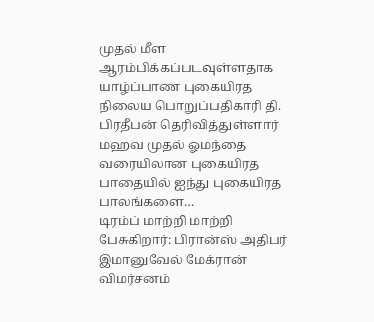முதல் மீள ஆரம்பிக்கப்படவுள்ளதாக யாழ்ப்பாண புகையிரத நிலைய பொறுப்பதிகாரி தி. பிரதீபன் தெரிவித்துள்ளார்
மஹவ முதல் ஓமந்தை வரையிலான புகையிரத பாதையில் ஐந்து புகையிரத பாலங்களை…
டிரம்ப் மாற்றி மாற்றி பேசுகிறார்: பிரான்ஸ் அதிபர் இமானுவேல் மேக்ரான் விமர்சனம்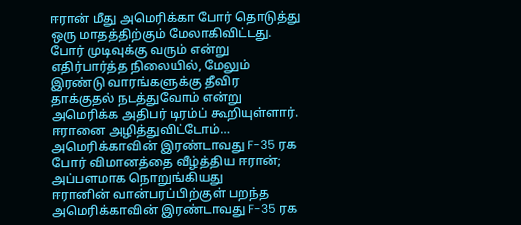ஈரான் மீது அமெரிக்கா போர் தொடுத்து ஒரு மாதத்திற்கும் மேலாகிவிட்டது. போர் முடிவுக்கு வரும் என்று எதிர்பார்த்த நிலையில், மேலும் இரண்டு வாரங்களுக்கு தீவிர தாக்குதல் நடத்துவோம் என்று அமெரிக்க அதிபர் டிரம்ப் கூறியுள்ளார். ஈரானை அழித்துவிட்டோம்…
அமெரிக்காவின் இரண்டாவது F-35 ரக போர் விமானத்தை வீழ்த்திய ஈரான்; அப்பளமாக நொறுங்கியது
ஈரானின் வான்பரப்பிற்குள் பறந்த அமெரிக்காவின் இரண்டாவது F-35 ரக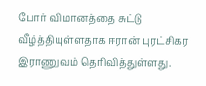போர் விமானத்தை சுட்டு வீழ்த்தியுள்ளதாக ஈரான் புரட்சிகர இராணுவம் தெரிவித்துள்ளது.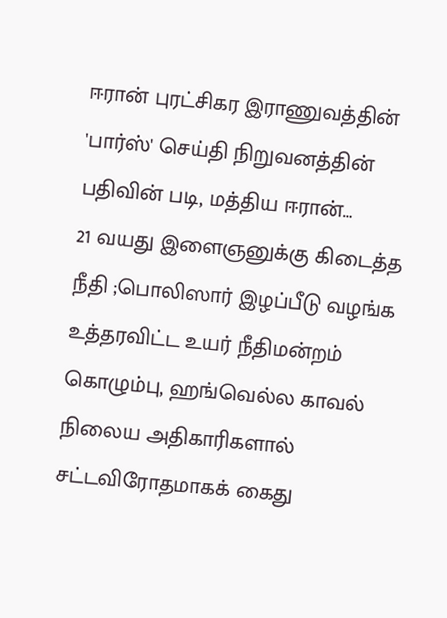ஈரான் புரட்சிகர இராணுவத்தின் 'பார்ஸ்' செய்தி நிறுவனத்தின் பதிவின் படி, மத்திய ஈரான்…
21 வயது இளைஞனுக்கு கிடைத்த நீதி ;பொலிஸார் இழப்பீடு வழங்க உத்தரவிட்ட உயர் நீதிமன்றம்
கொழும்பு, ஹங்வெல்ல காவல் நிலைய அதிகாரிகளால் சட்டவிரோதமாகக் கைது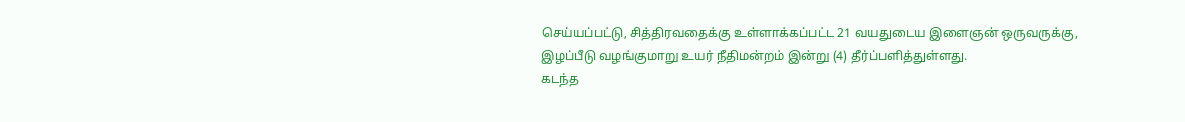செய்யப்பட்டு, சித்திரவதைக்கு உள்ளாக்கப்பட்ட 21 வயதுடைய இளைஞன் ஒருவருக்கு, இழப்பீடு வழங்குமாறு உயர் நீதிமன்றம் இன்று (4) தீர்ப்பளித்துள்ளது.
கடந்த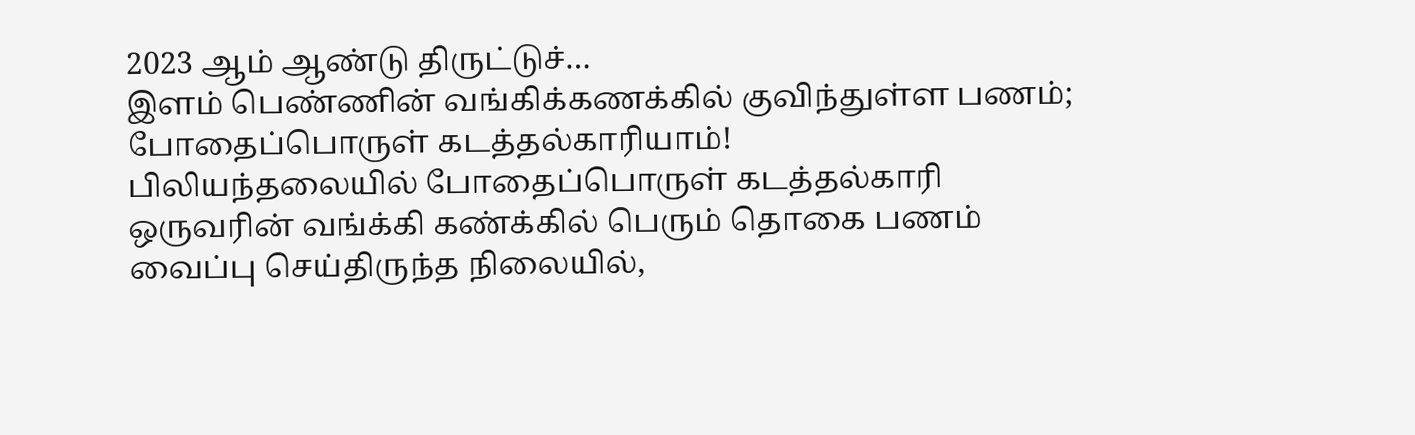2023 ஆம் ஆண்டு திருட்டுச்…
இளம் பெண்ணின் வங்கிக்கணக்கில் குவிந்துள்ள பணம்; போதைப்பொருள் கடத்தல்காரியாம்!
பிலியந்தலையில் போதைப்பொருள் கடத்தல்காரி ஒருவரின் வங்க்கி கண்க்கில் பெரும் தொகை பணம் வைப்பு செய்திருந்த நிலையில்,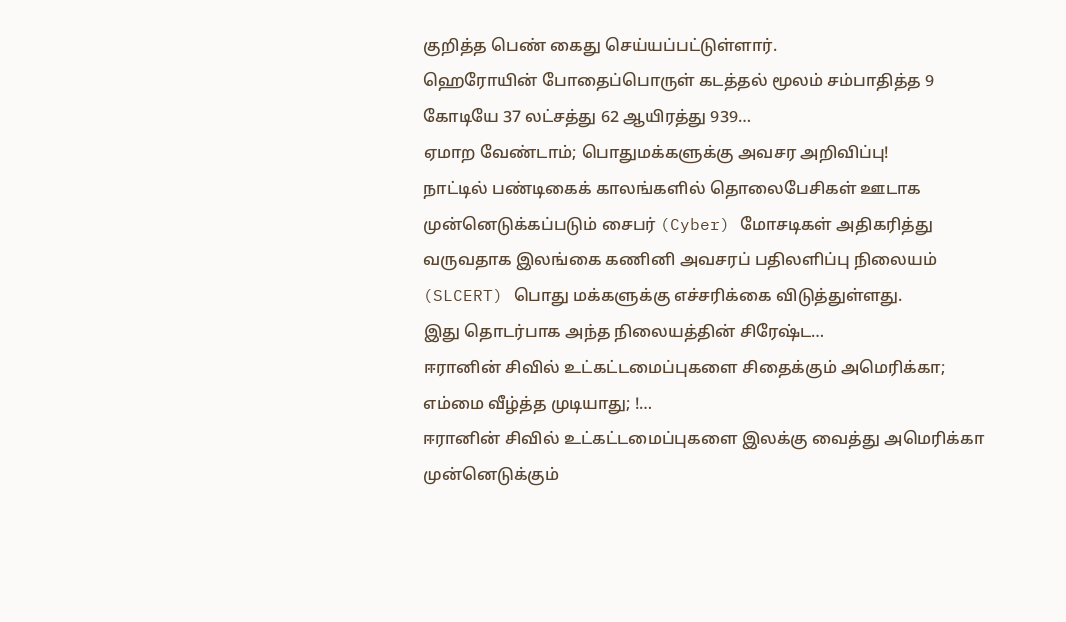குறித்த பெண் கைது செய்யப்பட்டுள்ளார்.
ஹெரோயின் போதைப்பொருள் கடத்தல் மூலம் சம்பாதித்த 9 கோடியே 37 லட்சத்து 62 ஆயிரத்து 939…
ஏமாற வேண்டாம்; பொதுமக்களுக்கு அவசர அறிவிப்பு!
நாட்டில் பண்டிகைக் காலங்களில் தொலைபேசிகள் ஊடாக முன்னெடுக்கப்படும் சைபர் (Cyber) மோசடிகள் அதிகரித்து வருவதாக இலங்கை கணினி அவசரப் பதிலளிப்பு நிலையம் (SLCERT) பொது மக்களுக்கு எச்சரிக்கை விடுத்துள்ளது.
இது தொடர்பாக அந்த நிலையத்தின் சிரேஷ்ட…
ஈரானின் சிவில் உட்கட்டமைப்புகளை சிதைக்கும் அமெரிக்கா; எம்மை வீழ்த்த முடியாது; !…
ஈரானின் சிவில் உட்கட்டமைப்புகளை இலக்கு வைத்து அமெரிக்கா முன்னெடுக்கும்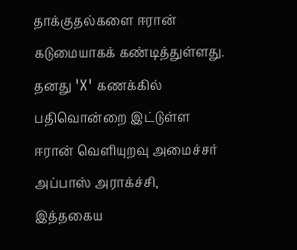தாக்குதல்களை ஈரான் கடுமையாகக் கண்டித்துள்ளது.
தனது 'X' கணக்கில் பதிவொன்றை இட்டுள்ள ஈரான் வெளியுறவு அமைச்சர் அப்பாஸ் அராக்ச்சி, இத்தகைய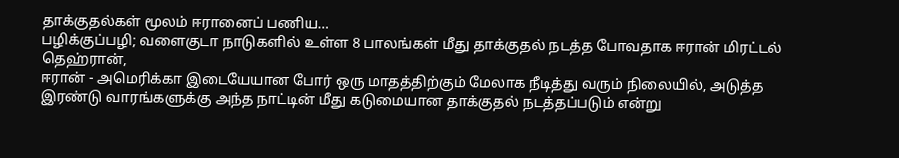தாக்குதல்கள் மூலம் ஈரானைப் பணிய…
பழிக்குப்பழி; வளைகுடா நாடுகளில் உள்ள 8 பாலங்கள் மீது தாக்குதல் நடத்த போவதாக ஈரான் மிரட்டல்
தெஹ்ரான்,
ஈரான் - அமெரிக்கா இடையேயான போர் ஒரு மாதத்திற்கும் மேலாக நீடித்து வரும் நிலையில், அடுத்த இரண்டு வாரங்களுக்கு அந்த நாட்டின் மீது கடுமையான தாக்குதல் நடத்தப்படும் என்று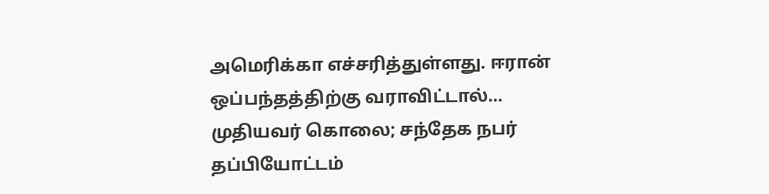அமெரிக்கா எச்சரித்துள்ளது. ஈரான் ஒப்பந்தத்திற்கு வராவிட்டால்…
முதியவர் கொலை; சந்தேக நபர் தப்பியோட்டம்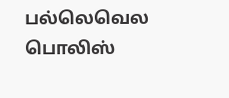பல்லெவெல பொலிஸ்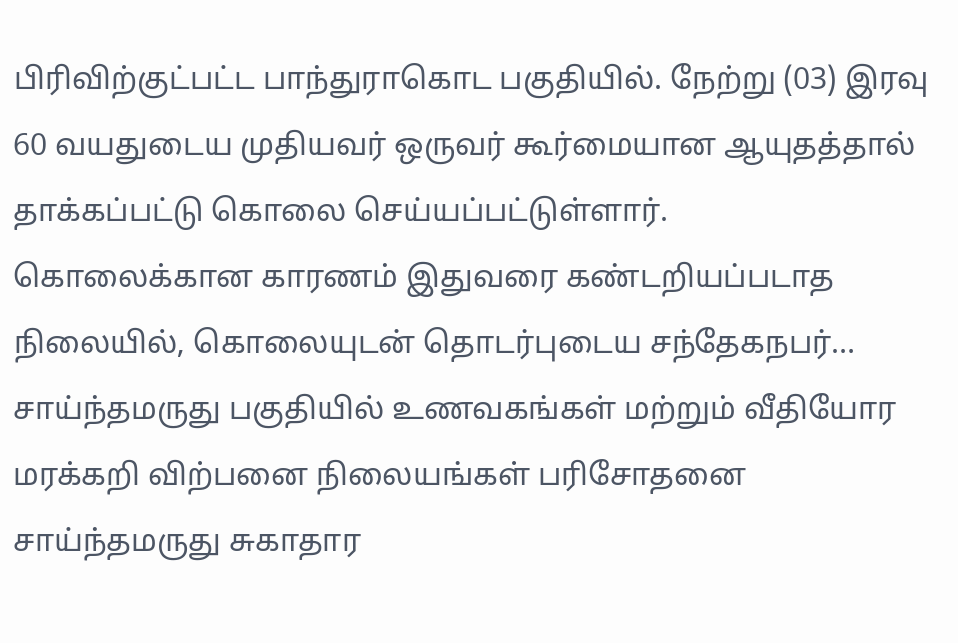பிரிவிற்குட்பட்ட பாந்துராகொட பகுதியில். நேற்று (03) இரவு 60 வயதுடைய முதியவர் ஒருவர் கூர்மையான ஆயுதத்தால் தாக்கப்பட்டு கொலை செய்யப்பட்டுள்ளார்.
கொலைக்கான காரணம் இதுவரை கண்டறியப்படாத நிலையில், கொலையுடன் தொடர்புடைய சந்தேகநபர்…
சாய்ந்தமருது பகுதியில் உணவகங்கள் மற்றும் வீதியோர மரக்கறி விற்பனை நிலையங்கள் பரிசோதனை
சாய்ந்தமருது சுகாதார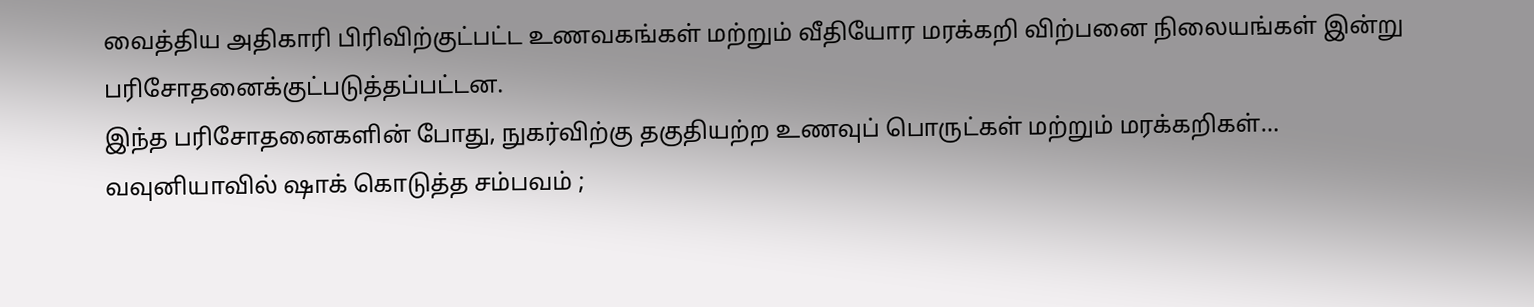வைத்திய அதிகாரி பிரிவிற்குட்பட்ட உணவகங்கள் மற்றும் வீதியோர மரக்கறி விற்பனை நிலையங்கள் இன்று பரிசோதனைக்குட்படுத்தப்பட்டன.
இந்த பரிசோதனைகளின் போது, நுகர்விற்கு தகுதியற்ற உணவுப் பொருட்கள் மற்றும் மரக்கறிகள்…
வவுனியாவில் ஷாக் கொடுத்த சம்பவம் ;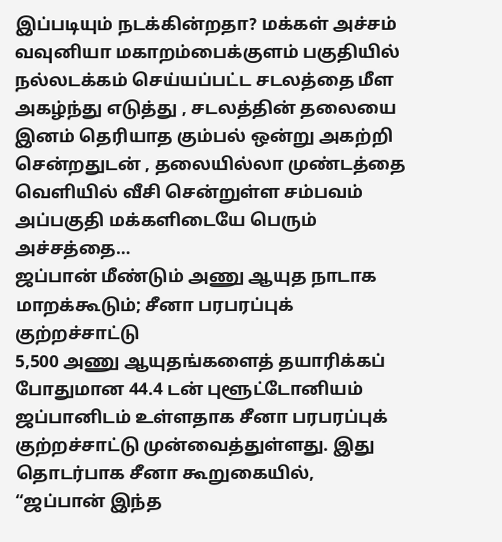இப்படியும் நடக்கின்றதா? மக்கள் அச்சம்
வவுனியா மகாறம்பைக்குளம் பகுதியில் நல்லடக்கம் செய்யப்பட்ட சடலத்தை மீள அகழ்ந்து எடுத்து , சடலத்தின் தலையை இனம் தெரியாத கும்பல் ஒன்று அகற்றி சென்றதுடன் , தலையில்லா முண்டத்தை வெளியில் வீசி சென்றுள்ள சம்பவம் அப்பகுதி மக்களிடையே பெரும் அச்சத்தை…
ஜப்பான் மீண்டும் அணு ஆயுத நாடாக மாறக்கூடும்; சீனா பரபரப்புக் குற்றச்சாட்டு
5,500 அணு ஆயுதங்களைத் தயாரிக்கப் போதுமான 44.4 டன் புளூட்டோனியம் ஜப்பானிடம் உள்ளதாக சீனா பரபரப்புக் குற்றச்சாட்டு முன்வைத்துள்ளது. இது தொடர்பாக சீனா கூறுகையில், “ஜப்பான் இந்த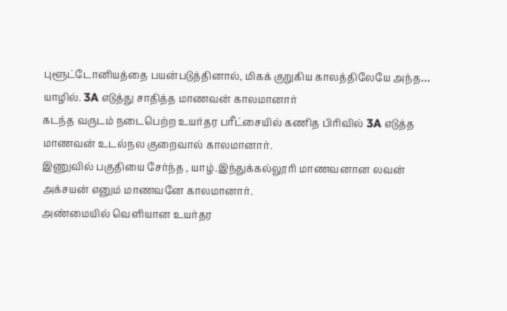புளூட்டோனியத்தை பயன்படுத்தினால், மிகக் குறுகிய காலத்திலேயே அந்த…
யாழில். 3A எடுத்து சாதித்த மாணவன் காலமானார்
கடந்த வருடம் நடைபெற்ற உயர்தர பரீட்சையில் கணித பிரிவில் 3A எடுத்த மாணவன் உடல்நல குறைவால் காலமானார்.
இணுவில் பகுதியை சேர்ந்த , யாழ்.இந்துக்கல்லூரி மாணவனான லவன் அக்சயன் எனும் மாணவனே காலமானார்.
அண்மையில் வெளியான உயர்தர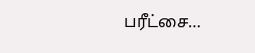பரீட்சை…